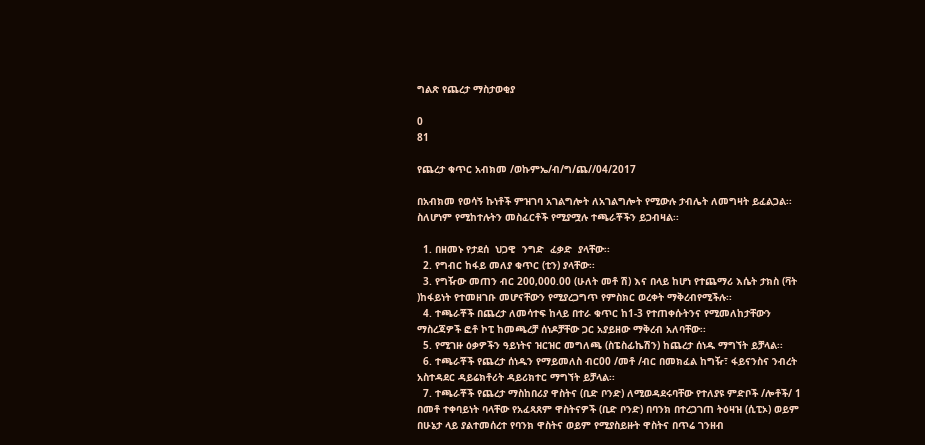ግልጽ የጨረታ ማስታወቂያ

0
81

የጨረታ ቁጥር አብክመ /ወኩምኤ/ብ/ግ/ጨ//04/2017

በአብክመ የወሳኝ ኩነቶች ምዝገባ አገልግሎት ለአገልግሎት የሚውሉ ታብሌት ለመግዛት ይፈልጋል፡፡ ስለሆነም የሚከተሉትን መስፈርቶች የሚያሟሉ ተጫራቾችን ይጋብዛል፡፡

  1. በዘመኑ የታደሰ  ህጋዊ  ንግድ  ፈቃድ  ያላቸው፡፡
  2. የግብር ከፋይ መለያ ቁጥር (ቲን) ያላቸው፡፡
  3. የግዥው መጠን ብር 200,000.00 (ሁለት መቶ ሽ) እና በላይ ከሆነ የተጨማሪ እሴት ታክስ (ቫት )ከፋይነት የተመዘገቡ መሆናቸውን የሚያረጋግጥ የምስክር ወረቀት ማቅረብየሚችሉ፡፡
  4. ተጫራቾች በጨረታ ለመሳተፍ ከላይ በተራ ቁጥር ከ1-3 የተጠቀሱትንና የሚመለከታቸውን ማስረጃዎች ፎቶ ኮፒ ከመጫረቻ ሰነዶቻቸው ጋር አያይዘው ማቅረብ አለባቸው፡፡
  5. የሚገዙ ዕቃዎችን ዓይነትና ዝርዝር መግለጫ (ስፔስፊኬሽን) ከጨረታ ሰነዱ ማግኘት ይቻላል፡፡
  6. ተጫራቾች የጨረታ ሰነዱን የማይመለስ ብር00 /መቶ /ብር በመክፈል ከግዥ፣ ፋይናንስና ንብረት አስተዳደር ዳይሬክቶሪት ዳይሪክተር ማግኘት ይቻላል፡፡
  7. ተጫራቾች የጨረታ ማስከበሪያ ዋስትና (ቢድ ቦንድ) ለሚወዳደሩባቸው የተለያዩ ምድቦች /ሎቶች/ 1 በመቶ ተቀባይነት ባላቸው የአፈጻጸም ዋስትናዎች (ቢድ ቦንድ) በባንክ በተረጋገጠ ትዕዛዝ (ሲፒኦ) ወይም በሁኔታ ላይ ያልተመሰረተ የባንክ ዋስትና ወይም የሚያስይዙት ዋስትና በጥሬ ገንዘብ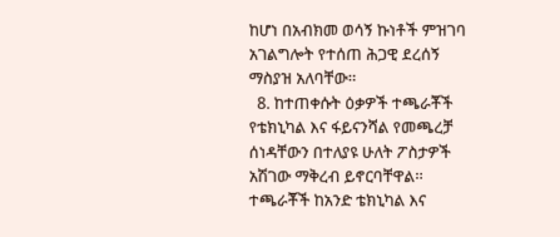ከሆነ በአብክመ ወሳኝ ኩነቶች ምዝገባ አገልግሎት የተሰጠ ሕጋዊ ደረሰኝ ማስያዝ አለባቸው፡፡
  8. ከተጠቀሱት ዕቃዎች ተጫራቾች የቴክኒካል እና ፋይናንሻል የመጫረቻ ሰነዳቸውን በተለያዩ ሁለት ፖስታዎች አሽገው ማቅረብ ይኖርባቸዋል፡፡ ተጫራቾች ከአንድ ቴክኒካል እና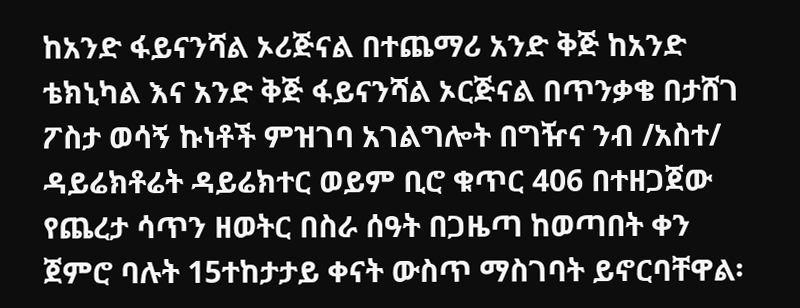ከአንድ ፋይናንሻል ኦሪጅናል በተጨማሪ አንድ ቅጅ ከአንድ ቴክኒካል እና አንድ ቅጅ ፋይናንሻል ኦርጅናል በጥንቃቄ በታሸገ ፖስታ ወሳኝ ኩነቶች ምዝገባ አገልግሎት በግዥና ንብ /አስተ/ ዳይሬክቶሬት ዳይሬክተር ወይም ቢሮ ቁጥር 406 በተዘጋጀው የጨረታ ሳጥን ዘወትር በስራ ሰዓት በጋዜጣ ከወጣበት ቀን ጀምሮ ባሉት 15ተከታታይ ቀናት ውስጥ ማስገባት ይኖርባቸዋል፡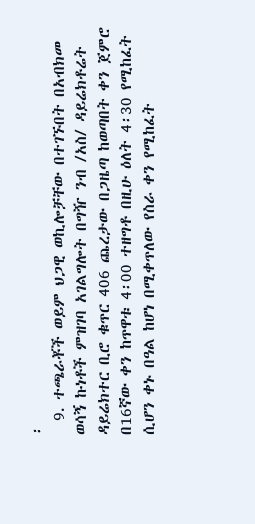፡
  9. ተጫራቾች ወይም ህጋዊ ወኪሎቻቸው በተገኙበት በአብክመ ወሳኝ ኩነቶች ምዝገባ አገልግሎት በግዥ ንብ /አስ/ ዳይሬክቶሬት ዳይሬክተር ቢሮ ቁጥር 406 ጨረታው በጋዜጣ ከወጣበት ቀን ጀምሮ በ16ኛው ቀን ከጥዋቱ 4፡00 ተዘግቶ በዚሁ ዕለት 4፡30 የሚከፈት ሲሆን ቀኑ በዓል ከሆነ በሚቀጥለው የስራ ቀን የሚከፈት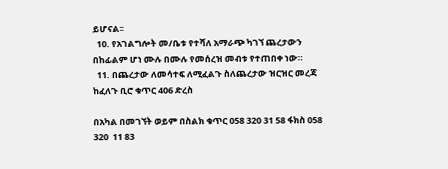ይሆናል፡፡
  10. የአገልግሎት መ/ቤቱ የተሻለ አማራጭ ካገኘ ጨረታውን በከፊልም ሆነ ሙሉ በሙሉ የመሰረዝ መብቱ የተጠበቀ ነው።
  11. በጨረታው ለመሳተፍ ለሚፈልጉ ስለጨረታው ዝርዝር መረጃ ከፈለጉ ቢሮ ቁጥር 406 ድረስ

በአካል በመገኘት ወይም በስልክ ቁጥር 058 320 31 58 ፋክስ 058  320  11 83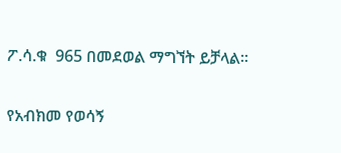ፖ.ሳ.ቁ  965 በመደወል ማግኘት ይቻላል፡፡

የአብክመ የወሳኝ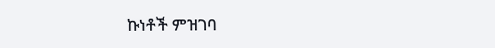ኩነቶች ምዝገባ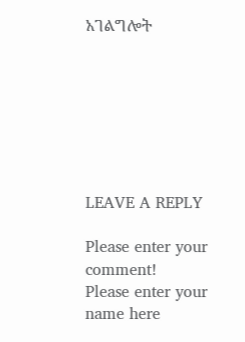አገልግሎት







LEAVE A REPLY

Please enter your comment!
Please enter your name here